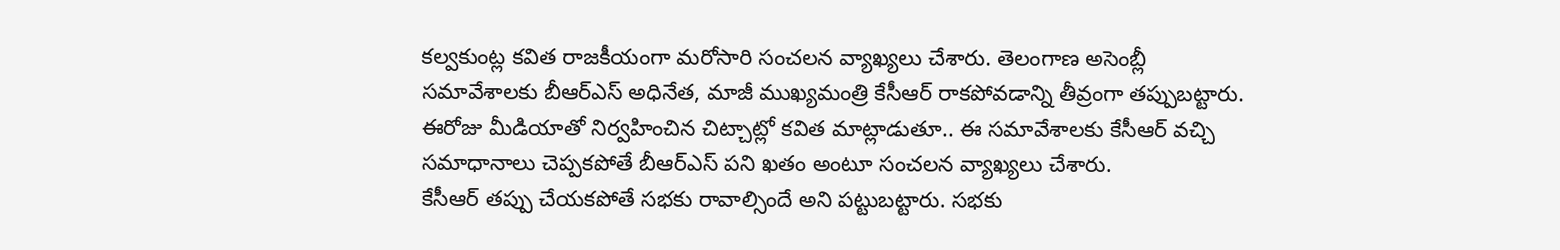కల్వకుంట్ల కవిత రాజకీయంగా మరోసారి సంచలన వ్యాఖ్యలు చేశారు. తెలంగాణ అసెంబ్లీ సమావేశాలకు బీఆర్ఎస్ అధినేత, మాజీ ముఖ్యమంత్రి కేసీఆర్ రాకపోవడాన్ని తీవ్రంగా తప్పుబట్టారు.
ఈరోజు మీడియాతో నిర్వహించిన చిట్చాట్లో కవిత మాట్లాడుతూ.. ఈ సమావేశాలకు కేసీఆర్ వచ్చి సమాధానాలు చెప్పకపోతే బీఆర్ఎస్ పని ఖతం అంటూ సంచలన వ్యాఖ్యలు చేశారు.
కేసీఆర్ తప్పు చేయకపోతే సభకు రావాల్సిందే అని పట్టుబట్టారు. సభకు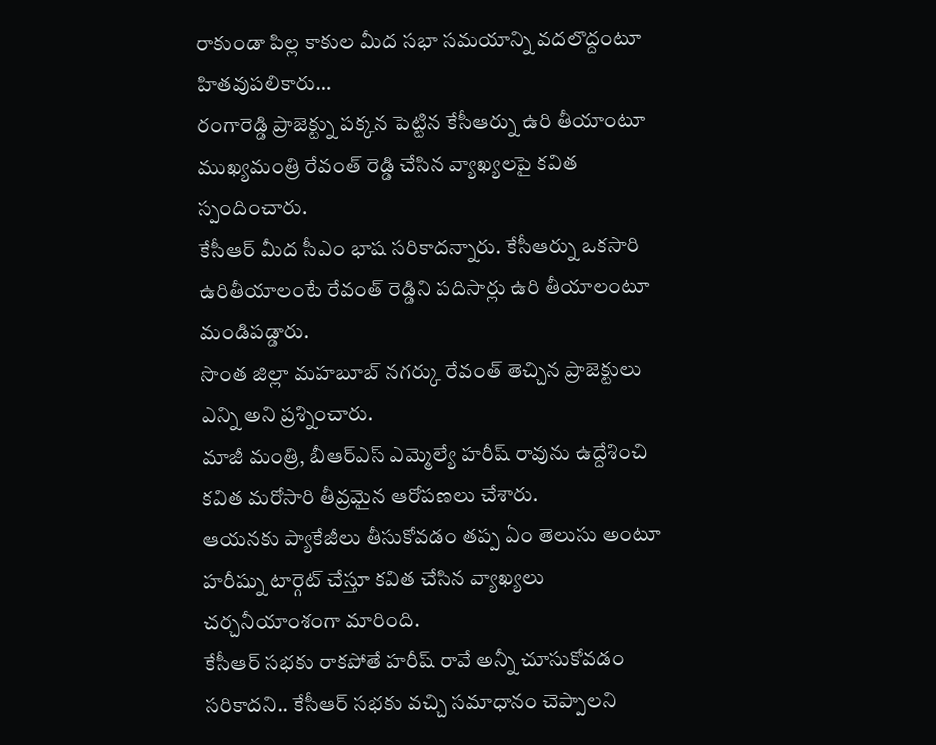రాకుండా పిల్ల కాకుల మీద సభా సమయాన్ని వదలొద్దంటూ హితవుపలికారు…
రంగారెడ్డి ప్రాజెక్ట్ను పక్కన పెట్టిన కేసీఆర్ను ఉరి తీయాంటూ ముఖ్యమంత్రి రేవంత్ రెడ్డి చేసిన వ్యాఖ్యలపై కవిత స్పందించారు.
కేసీఆర్ మీద సీఎం భాష సరికాదన్నారు. కేసీఆర్ను ఒకసారి ఉరితీయాలంటే రేవంత్ రెడ్డిని పదిసార్లు ఉరి తీయాలంటూ మండిపడ్డారు.
సొంత జిల్లా మహబూబ్ నగర్కు రేవంత్ తెచ్చిన ప్రాజెక్టులు ఎన్ని అని ప్రశ్నించారు.
మాజీ మంత్రి, బీఆర్ఎస్ ఎమ్మెల్యే హరీష్ రావును ఉద్దేశించి కవిత మరోసారి తీవ్రమైన ఆరోపణలు చేశారు.
ఆయనకు ప్యాకేజీలు తీసుకోవడం తప్ప ఏం తెలుసు అంటూ హరీష్ను టార్గెట్ చేస్తూ కవిత చేసిన వ్యాఖ్యలు చర్చనీయాంశంగా మారింది.
కేసీఆర్ సభకు రాకపోతే హరీష్ రావే అన్నీ చూసుకోవడం సరికాదని.. కేసీఆర్ సభకు వచ్చి సమాధానం చెప్పాలని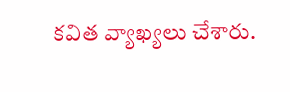కవిత వ్యాఖ్యలు చేశారు.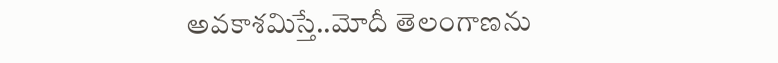అవకాశమిస్తే..మోదీ తెలంగాణను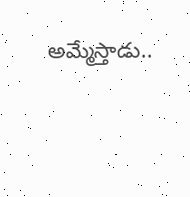అమ్మేస్తాడు..